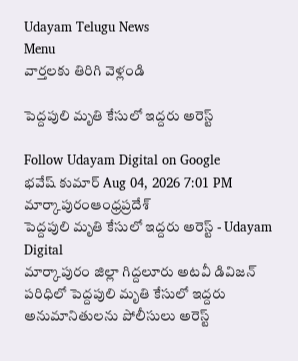Udayam Telugu News
Menu
వార్తలకు తిరిగి వెళ్లండి

పెద్దపులి మృతి కేసులో ఇద్దరు అరెస్ట్

Follow Udayam Digital on Google
భవేష్ కుమార్ Aug 04, 2026 7:01 PM మార్కాపురంఆంధ్రప్రదేశ్
పెద్దపులి మృతి కేసులో ఇద్దరు అరెస్ట్ - Udayam Digital
మార్కాపురం జిల్లా గిద్దలూరు అటవీ డివిజన్ పరిధిలో పెద్దపులి మృతి కేసులో ఇద్దరు అనుమానితులను పోలీసులు అరెస్ట్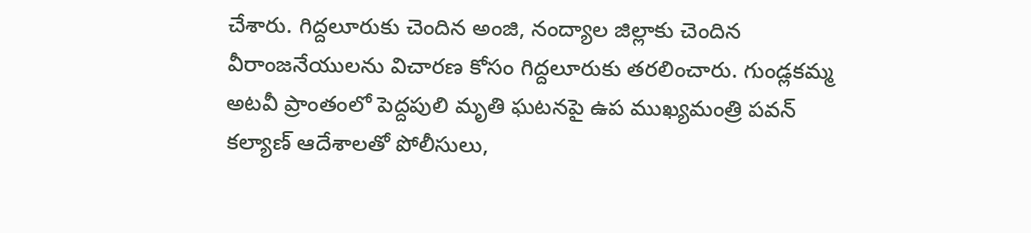చేశారు. గిద్దలూరుకు చెందిన అంజి, నంద్యాల జిల్లాకు చెందిన వీరాంజనేయులను విచారణ కోసం గిద్దలూరుకు తరలించారు. గుండ్లకమ్మ అటవీ ప్రాంతంలో పెద్దపులి మృతి ఘటనపై ఉప ముఖ్యమంత్రి పవన్ కల్యాణ్ ఆదేశాలతో పోలీసులు,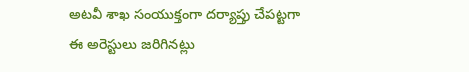అటవీ శాఖ సంయుక్తంగా దర్యాప్తు చేపట్టగా ఈ అరెస్టులు జరిగినట్లు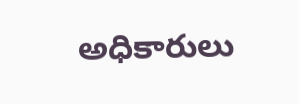అధికారులు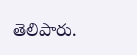తెలిపారు.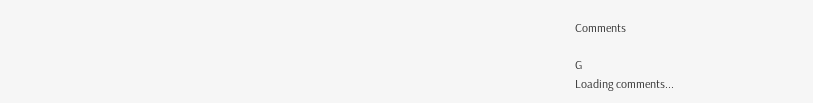Comments

G
Loading comments...